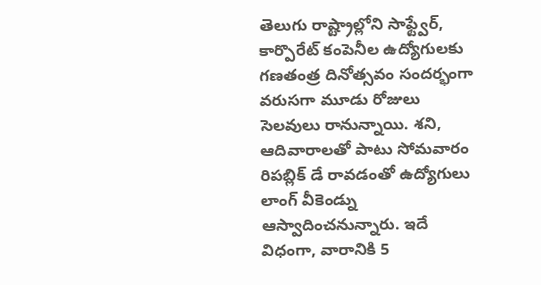తెలుగు రాష్ట్రాల్లోని సాఫ్ట్వేర్, కార్పొరేట్ కంపెనీల ఉద్యోగులకు గణతంత్ర దినోత్సవం సందర్భంగా వరుసగా మూడు రోజులు సెలవులు రానున్నాయి. శని, ఆదివారాలతో పాటు సోమవారం రిపబ్లిక్ డే రావడంతో ఉద్యోగులు లాంగ్ వీకెండ్ను ఆస్వాదించనున్నారు. ఇదే విధంగా, వారానికి 5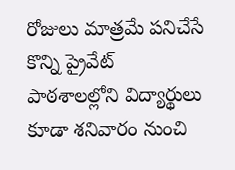రోజులు మాత్రమే పనిచేసే కొన్ని ప్రైవేట్ పాఠశాలల్లోని విద్యార్థులు కూడా శనివారం నుంచి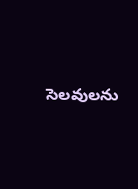సెలవులను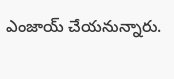ఎంజాయ్ చేయనున్నారు.